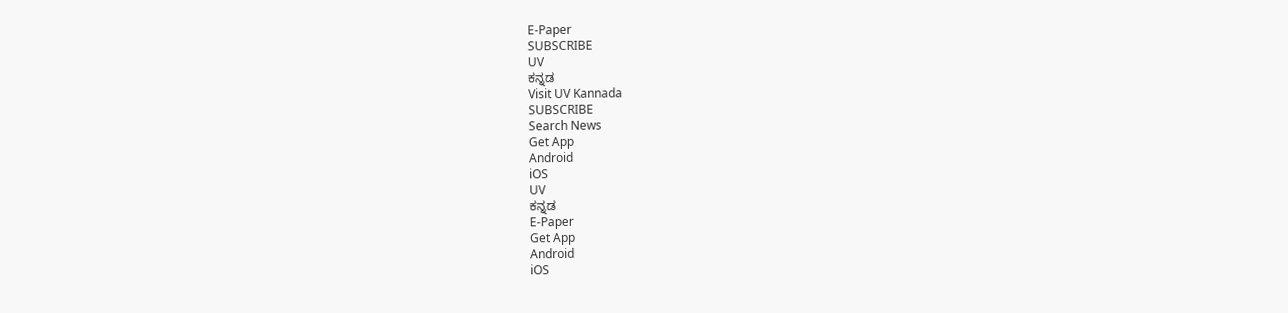E-Paper
SUBSCRIBE
UV
ಕನ್ನಡ
Visit UV Kannada
SUBSCRIBE
Search News
Get App
Android
iOS
UV
ಕನ್ನಡ
E-Paper
Get App
Android
iOS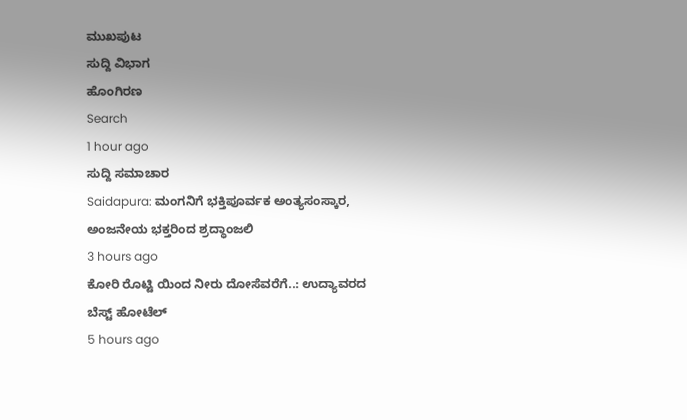ಮುಖಪುಟ
ಸುದ್ದಿ ವಿಭಾಗ
ಹೊಂಗಿರಣ
Search
1 hour ago
ಸುದ್ದಿ ಸಮಾಚಾರ
Saidapura: ಮಂಗನಿಗೆ ಭಕ್ತಿಪೂರ್ವಕ ಅಂತ್ಯಸಂಸ್ಕಾರ, ಅಂಜನೇಯ ಭಕ್ತರಿಂದ ಶ್ರದ್ಧಾಂಜಲಿ
3 hours ago
ಕೋರಿ ರೊಟ್ಟಿ ಯಿಂದ ನೀರು ದೋಸೆವರೆಗೆ..: ಉದ್ಯಾವರದ ಬೆಸ್ಟ್ ಹೋಟೆಲ್
5 hours ago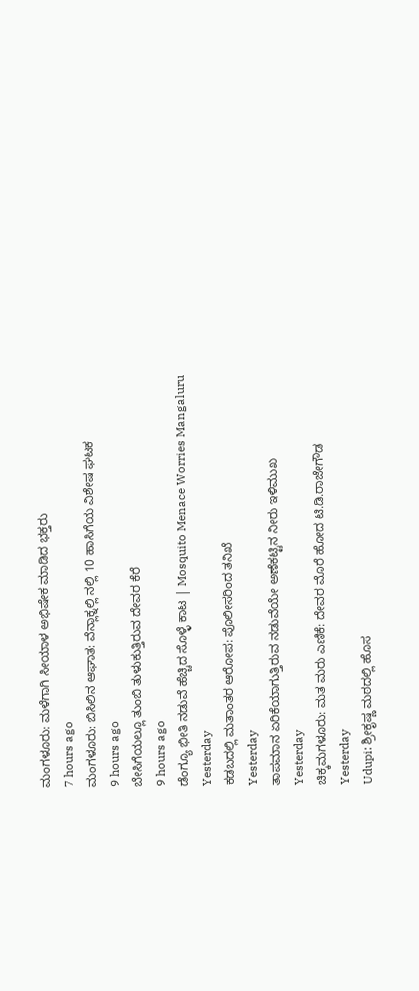ಮಂಗಳೂರು: ಮಳೆಗಾಗಿ ಸೀಯಾಳ ಅಭಿಷೇಕ ಮಾಡಿದ ಭಕ್ತರು
7 hours ago
ಮಂಗಳೂರು: ಬಿಸಿಲಿನ ಆಘಾತ: ವೆನ್ಲಾಕ್ನಲ್ಲಿ ನಲ್ಲಿ 10 ಹಾಸಿಗೆಯ ವಿಶೇಷ ಘಟಕ
9 hours ago
ಬೇಸಿಗೆಯಲ್ಲೂ ತುಂಬಿ ತುಳುಕುತ್ತಿರುವ ದೇವರ ಕೆರೆ
9 hours ago
ಡೆಂಗ್ಯೂ ಭೀತಿ ನಡುವೆ ಹೆಚ್ಚಿದ ಸೊಳ್ಳೆ ಕಾಟ | Mosquito Menace Worries Mangaluru
Yesterday
ಕಡಬದಲ್ಲಿ ಮತಾಂತರ ಆರೋಪ: ಪೊಲೀಸರಿಂದ ತನಿಖೆ
Yesterday
ತಾಪಮಾನ ಏರಿಕೆಯಾಗುತ್ತಿರುವ ನಡುವೆಯೇ ಅಣೆಕಟ್ಟಿನ ನೀರು ಇಳಿಮುಖ
Yesterday
ಚಿಕ್ಕಮಗಳೂರು: ಮತ ಮರು ಎಣಿಕೆ: ದೇವರ ಮೊರೆ ಹೋದ ಟಿ.ಡಿ.ರಾಜೇಗೌಡ
Yesterday
Udupi: ಶ್ರೀಕೃಷ್ಣ ಮಠದಲ್ಲಿ ಹೊಸ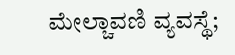ಮೇಲ್ಚಾವಣಿ ವ್ಯವಸ್ಥೆ;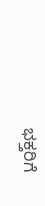ಭಕ್ತರಿಗೆ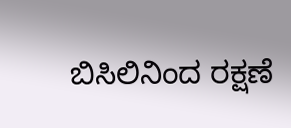ಬಿಸಿಲಿನಿಂದ ರಕ್ಷಣೆ